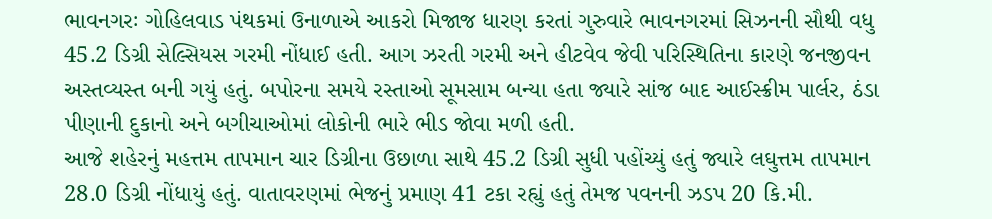ભાવનગરઃ ગોહિલવાડ પંથકમાં ઉનાળાએ આકરો મિજાજ ધારણ કરતાં ગુરુવારે ભાવનગરમાં સિઝનની સૌથી વધુ 45.2 ડિગ્રી સેલ્સિયસ ગરમી નોંધાઈ હતી. આગ ઝરતી ગરમી અને હીટવેવ જેવી પરિસ્થિતિના કારણે જનજીવન અસ્તવ્યસ્ત બની ગયું હતું. બપોરના સમયે રસ્તાઓ સૂમસામ બન્યા હતા જ્યારે સાંજ બાદ આઈસ્ક્રીમ પાર્લર, ઠંડા પીણાની દુકાનો અને બગીચાઓમાં લોકોની ભારે ભીડ જોવા મળી હતી.
આજે શહેરનું મહત્તમ તાપમાન ચાર ડિગ્રીના ઉછાળા સાથે 45.2 ડિગ્રી સુધી પહોંચ્યું હતું જ્યારે લઘુત્તમ તાપમાન 28.0 ડિગ્રી નોંધાયું હતું. વાતાવરણમાં ભેજનું પ્રમાણ 41 ટકા રહ્યું હતું તેમજ પવનની ઝડપ 20 કિ.મી.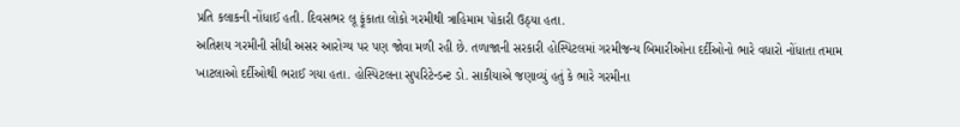પ્રતિ કલાકની નોંધાઈ હતી. દિવસભર લૂ ફૂંકાતા લોકો ગરમીથી ત્રાહિમામ પોકારી ઉઠ્યા હતા.
અતિશય ગરમીની સીધી અસર આરોગ્ય પર પણ જોવા મળી રહી છે. તળાજાની સરકારી હોસ્પિટલમાં ગરમીજન્ય બિમારીઓના દર્દીઓનો ભારે વધારો નોંધાતા તમામ ખાટલાઓ દર્દીઓથી ભરાઈ ગયા હતા. હોસ્પિટલના સુપરિટેન્ડન્ટ ડો. સાકીયાએ જણાવ્યું હતું કે ભારે ગરમીના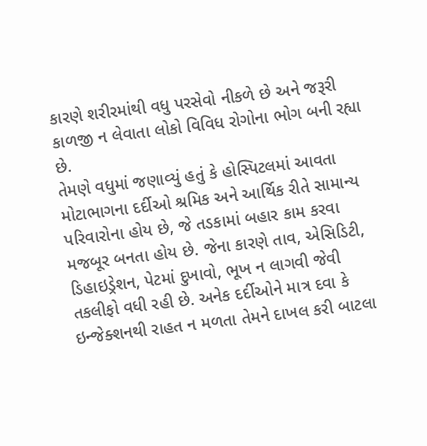કારણે શરીરમાંથી વધુ પરસેવો નીકળે છે અને જરૂરી કાળજી ન લેવાતા લોકો વિવિધ રોગોના ભોગ બની રહ્યા છે.
તેમણે વધુમાં જણાવ્યું હતું કે હોસ્પિટલમાં આવતા મોટાભાગના દર્દીઓ શ્રમિક અને આર્થિક રીતે સામાન્ય પરિવારોના હોય છે, જે તડકામાં બહાર કામ કરવા મજબૂર બનતા હોય છે. જેના કારણે તાવ, એસિડિટી, ડિહાઇડ્રેશન, પેટમાં દુખાવો, ભૂખ ન લાગવી જેવી તકલીફો વધી રહી છે. અનેક દર્દીઓને માત્ર દવા કે ઇન્જેક્શનથી રાહત ન મળતા તેમને દાખલ કરી બાટલા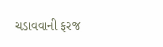ચડાવવાની ફરજ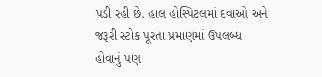પડી રહી છે. હાલ હોસ્પિટલમાં દવાઓ અને જરૂરી સ્ટોક પૂરતા પ્રમાણમાં ઉપલબ્ધ હોવાનું પણ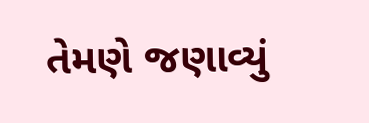તેમણે જણાવ્યું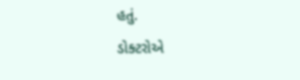હતું.
ડોક્ટરોએ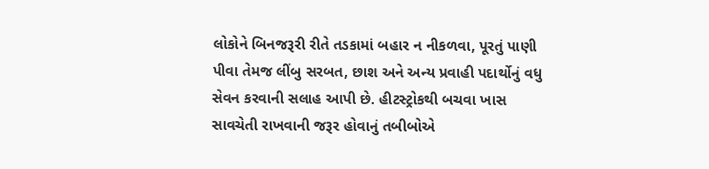લોકોને બિનજરૂરી રીતે તડકામાં બહાર ન નીકળવા, પૂરતું પાણી પીવા તેમજ લીંબુ સરબત, છાશ અને અન્ય પ્રવાહી પદાર્થોનું વધુ સેવન કરવાની સલાહ આપી છે. હીટસ્ટ્રોકથી બચવા ખાસ સાવચેતી રાખવાની જરૂર હોવાનું તબીબોએ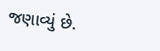જણાવ્યું છે.